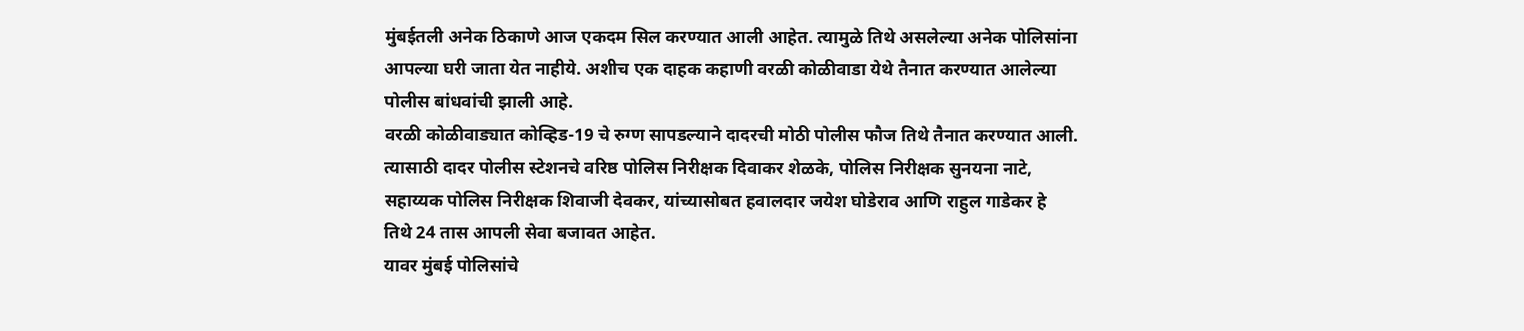मुंबईतली अनेक ठिकाणे आज एकदम सिल करण्यात आली आहेत. त्यामुळे तिथे असलेल्या अनेक पोलिसांना आपल्या घरी जाता येत नाहीये. अशीच एक दाहक कहाणी वरळी कोळीवाडा येथे तैनात करण्यात आलेल्या पोलीस बांधवांची झाली आहे.
वरळी कोळीवाड्यात कोव्हिड-19 चे रुग्ण सापडल्याने दादरची मोठी पोलीस फौज तिथे तैनात करण्यात आली. त्यासाठी दादर पोलीस स्टेशनचे वरिष्ठ पोलिस निरीक्षक दिवाकर शेळके, पोलिस निरीक्षक सुनयना नाटे, सहाय्यक पोलिस निरीक्षक शिवाजी देवकर, यांच्यासोबत हवालदार जयेश घोडेराव आणि राहुल गाडेकर हे तिथे 24 तास आपली सेवा बजावत आहेत.
यावर मुंबई पोलिसांचे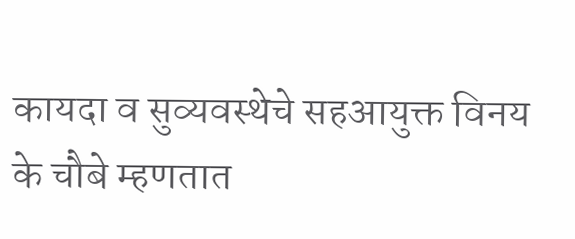कायदा व सुव्यवस्थेचे सहआयुक्त विनय के चौबे म्हणतात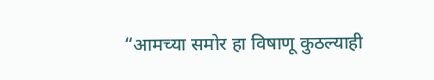“आमच्या समोर हा विषाणू कुठल्याही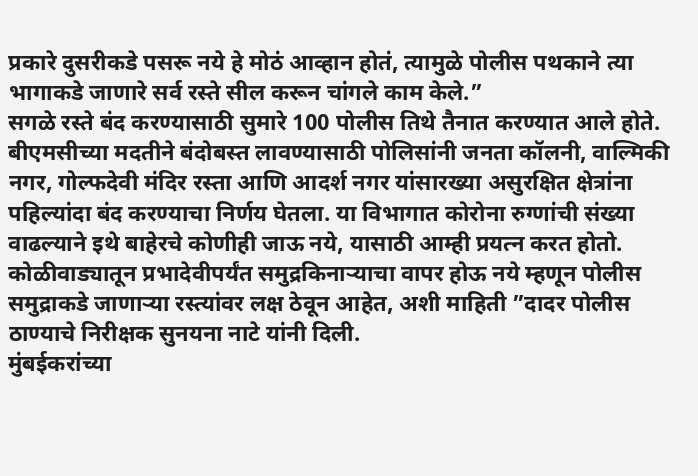प्रकारे दुसरीकडे पसरू नये हे मोठं आव्हान होतं, त्यामुळे पोलीस पथकाने त्या भागाकडे जाणारे सर्व रस्ते सील करून चांगले काम केले.”
सगळे रस्ते बंद करण्यासाठी सुमारे 100 पोलीस तिथे तैनात करण्यात आले होते. बीएमसीच्या मदतीने बंदोबस्त लावण्यासाठी पोलिसांनी जनता कॉलनी, वाल्मिकी नगर, गोल्फदेवी मंदिर रस्ता आणि आदर्श नगर यांसारख्या असुरक्षित क्षेत्रांना पहिल्यांदा बंद करण्याचा निर्णय घेतला. या विभागात कोरोना रुग्णांची संख्या वाढल्याने इथे बाहेरचे कोणीही जाऊ नये, यासाठी आम्ही प्रयत्न करत होतो. कोळीवाड्यातून प्रभादेवीपर्यंत समुद्रकिनार्‍याचा वापर होऊ नये म्हणून पोलीस समुद्राकडे जाणाऱ्या रस्त्यांवर लक्ष ठेवून आहेत, अशी माहिती ”दादर पोलीस ठाण्याचे निरीक्षक सुनयना नाटे यांनी दिली.
मुंबईकरांच्या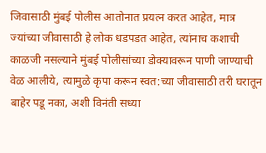जिवासाठी मुंबई पोलीस आतोनात प्रयत्न करत आहेत, मात्र ज्यांच्या जीवासाठी हे लोक धडपडत आहेत, त्यांनाच कशाची काळजी नसल्याने मुंबई पोलीसांच्या डोक्यावरून पाणी जाण्याची वेळ आलीये, त्यामुळे कृपा करून स्वत:च्या जीवासाठी तरी घरातून बाहेर पडू नका, अशी विनंती सध्या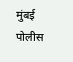मुंबई पोलीस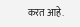करत आहे.